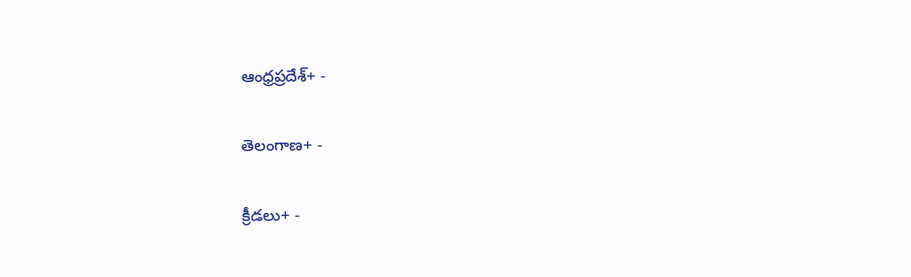ఆంధ్రప్రదేశ్+ -

తెలంగాణ+ -

క్రీడలు+ -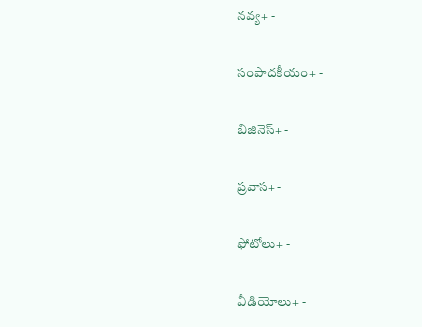నవ్య+ -

సంపాదకీయం+ -

బిజినెస్+ -

ప్రవాస+ -

ఫోటోలు+ -

వీడియోలు+ -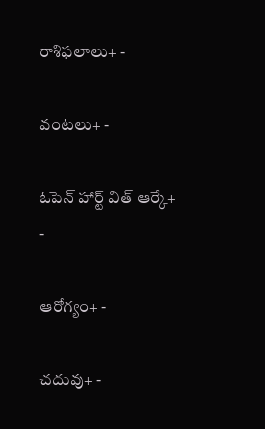రాశిఫలాలు+ -

వంటలు+ -

ఓపెన్ హార్ట్ విత్ ఆర్కే+ -

ఆరోగ్యం+ -

చదువు+ -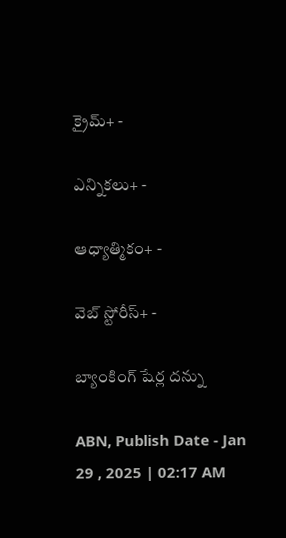క్రైమ్+ -

ఎన్నికలు+ -

ఆధ్యాత్మికం+ -

వెబ్ స్టోరీస్+ -

బ్యాంకింగ్‌ షేర్ల దన్ను

ABN, Publish Date - Jan 29 , 2025 | 02:17 AM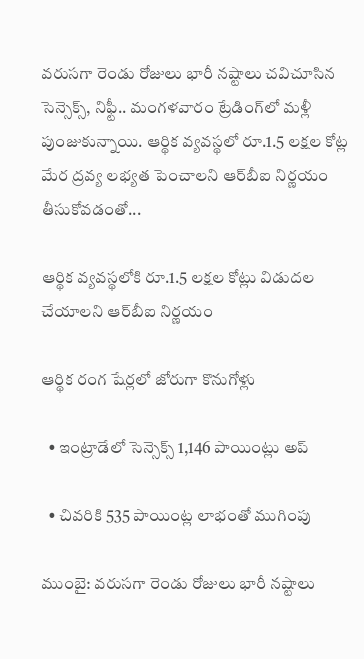వరుసగా రెండు రోజులు భారీ నష్టాలు చవిచూసిన సెన్సెక్స్‌, నిఫ్టీ.. మంగళవారం ట్రేడింగ్‌లో మళ్లీ పుంజుకున్నాయి. ఆర్థిక వ్యవస్థలో రూ.1.5 లక్షల కోట్ల మేర ద్రవ్య లభ్యత పెంచాలని ఆర్‌బీఐ నిర్ణయం తీసుకోవడంతో...

ఆర్థిక వ్యవస్థలోకి రూ.1.5 లక్షల కోట్లు విడుదల చేయాలని ఆర్‌బీఐ నిర్ణయం

ఆర్థిక రంగ షేర్లలో జోరుగా కొనుగోళ్లు

  • ఇంట్రాడేలో సెన్సెక్స్‌ 1,146 పాయింట్లు అప్‌

  • చివరికి 535 పాయింట్ల లాభంతో ముగింపు

ముంబై: వరుసగా రెండు రోజులు భారీ నష్టాలు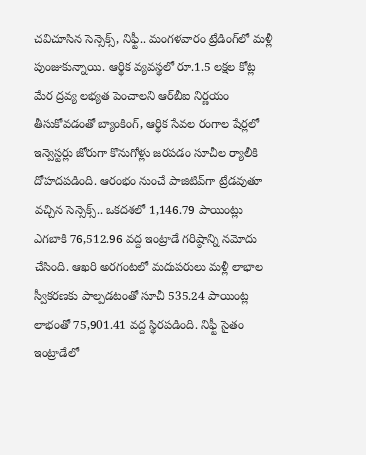చవిచూసిన సెన్సెక్స్‌, నిఫ్టీ.. మంగళవారం ట్రేడింగ్‌లో మళ్లీ పుంజుకున్నాయి. ఆర్థిక వ్యవస్థలో రూ.1.5 లక్షల కోట్ల మేర ద్రవ్య లభ్యత పెంచాలని ఆర్‌బీఐ నిర్ణయం తీసుకోవడంతో బ్యాంకింగ్‌, ఆర్థిక సేవల రంగాల షేర్లలో ఇన్వెస్టర్లు జోరుగా కొనుగోళ్లు జరపడం సూచీల ర్యాలీకి దోహదపడింది. ఆరంభం నుంచే పాజిటివ్‌గా ట్రేడవుతూ వచ్చిన సెన్సెక్స్‌.. ఒకదశలో 1,146.79 పాయింట్లు ఎగబాకి 76,512.96 వద్ద ఇంట్రాడే గరిష్ఠాన్ని నమోదు చేసింది. ఆఖరి అరగంటలో మదుపరులు మళ్లీ లాభాల స్వీకరణకు పాల్పడటంతో సూచీ 535.24 పాయింట్ల లాభంతో 75,901.41 వద్ద స్థిరపడింది. నిఫ్టీ సైతం ఇంట్రాడేలో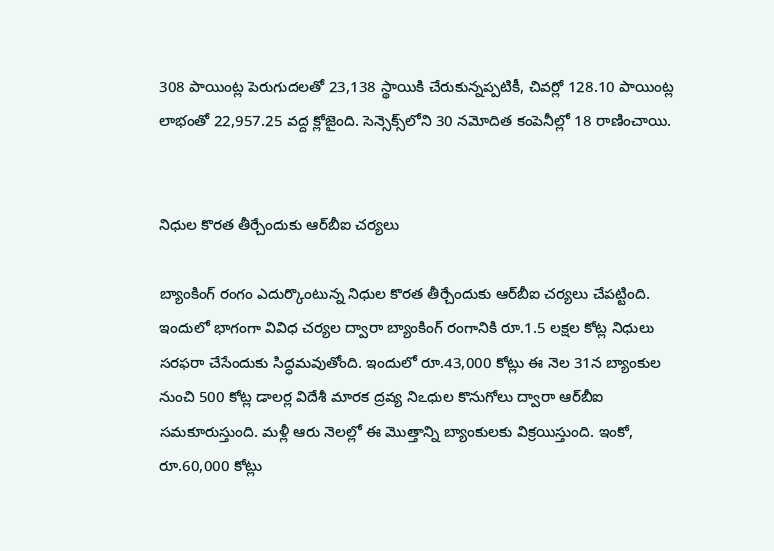308 పాయింట్ల పెరుగుదలతో 23,138 స్థాయికి చేరుకున్నప్పటికీ, చివర్లో 128.10 పాయింట్ల లాభంతో 22,957.25 వద్ద క్లోజైంది. సెన్సెక్స్‌లోని 30 నమోదిత కంపెనీల్లో 18 రాణించాయి.


నిధుల కొరత తీర్చేందుకు ఆర్‌బీఐ చర్యలు

బ్యాంకింగ్‌ రంగం ఎదుర్కొంటున్న నిధుల కొరత తీర్చేందుకు ఆర్‌బీఐ చర్యలు చేపట్టింది. ఇందులో భాగంగా వివిధ చర్యల ద్వారా బ్యాంకింగ్‌ రంగానికి రూ.1.5 లక్షల కోట్ల నిధులు సరఫరా చేసేందుకు సిద్ధమవుతోంది. ఇందులో రూ.43,000 కోట్లు ఈ నెల 31న బ్యాంకుల నుంచి 500 కోట్ల డాలర్ల విదేశీ మారక ద్రవ్య నిఽధుల కొనుగోలు ద్వారా ఆర్‌బీఐ సమకూరుస్తుంది. మళ్లీ ఆరు నెలల్లో ఈ మొత్తాన్ని బ్యాంకులకు విక్రయిస్తుంది. ఇంకో, రూ.60,000 కోట్లు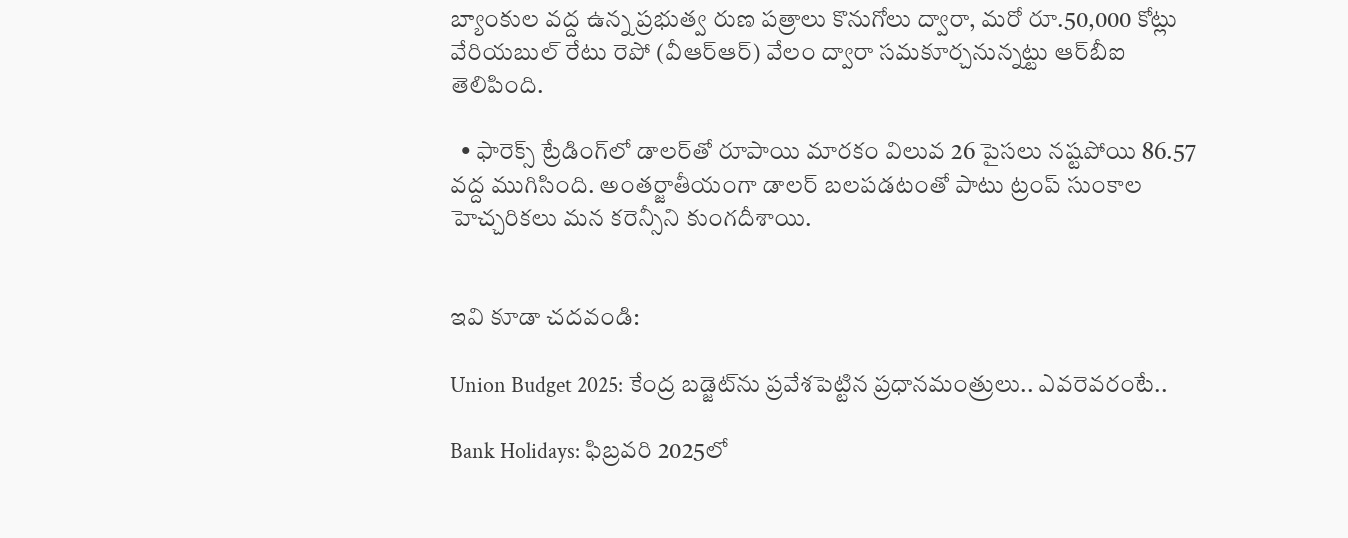బ్యాంకుల వద్ద ఉన్న ప్రభుత్వ రుణ పత్రాలు కొనుగోలు ద్వారా, మరో రూ.50,000 కోట్లు వేరియబుల్‌ రేటు రెపో (వీఆర్‌ఆర్‌) వేలం ద్వారా సమకూర్చనున్నట్టు ఆర్‌బీఐ తెలిపింది.

  • ఫారెక్స్‌ ట్రేడింగ్‌లో డాలర్‌తో రూపాయి మారకం విలువ 26 పైసలు నష్టపోయి 86.57 వద్ద ముగిసింది. అంతర్జాతీయంగా డాలర్‌ బలపడటంతో పాటు ట్రంప్‌ సుంకాల హెచ్చరికలు మన కరెన్సీని కుంగదీశాయి.


ఇవి కూడా చదవండి:

Union Budget 2025: కేంద్ర బడ్జెట్‌ను ప్రవేశపెట్టిన ప్రధానమంత్రులు.. ఎవరెవరంటే..

Bank Holidays: ఫిబ్రవరి 2025లో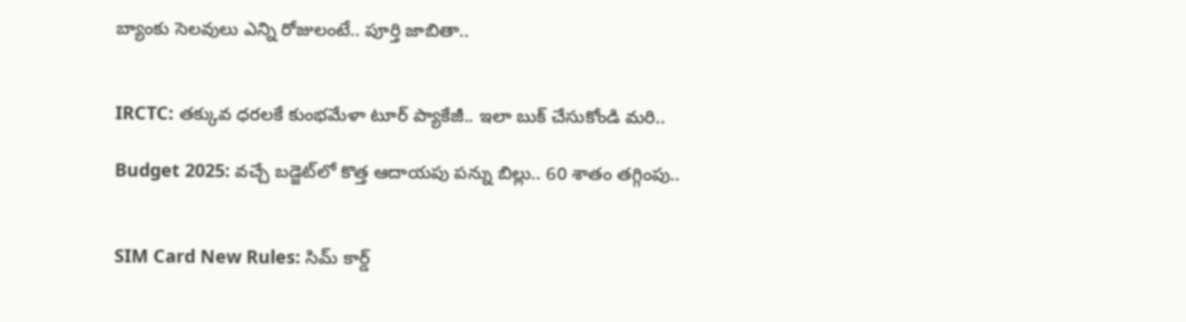బ్యాంకు సెలవులు ఎన్ని రోజులంటే.. పూర్తి జాబితా..


IRCTC: తక్కువ ధరలకే కుంభమేళా టూర్ ప్యాకేజీ.. ఇలా బుక్ చేసుకోండి మరి..

Budget 2025: వచ్చే బడ్జెట్‌లో కొత్త ఆదాయపు పన్ను బిల్లు.. 60 శాతం తగ్గింపు..


SIM Card New Rules: సిమ్ కార్డ్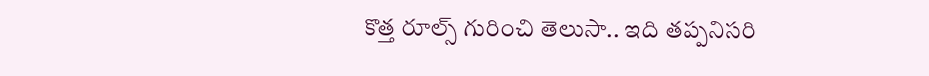కొత్త రూల్స్ గురించి తెలుసా.. ఇది తప్పనిసరి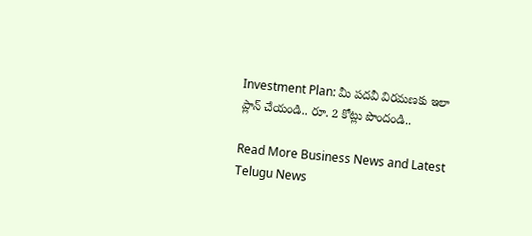Investment Plan: మీ పదవీ విరమణకు ఇలా ప్లాన్ చేయండి.. రూ. 2 కోట్లు పొందండి..

Read More Business News and Latest Telugu News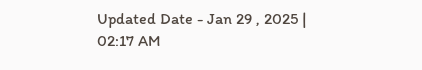Updated Date - Jan 29 , 2025 | 02:17 AM